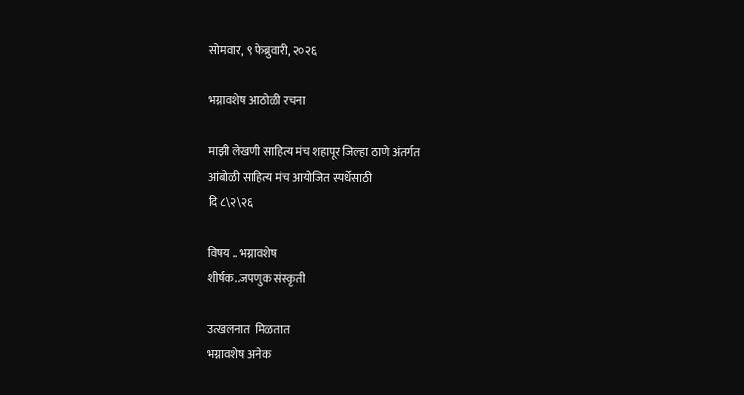सोमवार, ९ फेब्रुवारी, २०२६

भग्नावशेष आठोळी रचना

माझी लेखणी साहित्य मंच शहापूर जिल्हा ठाणे अंतर्गत
आंबोळी साहित्य मंच आयोजित स्पर्धेसाठी
दि ८\२\२६

विषय .. भग्नावशेष
शीर्षक..जपणुक संस्कृती

उत्खलनात  मिळतात
भग्नावशेष अनेक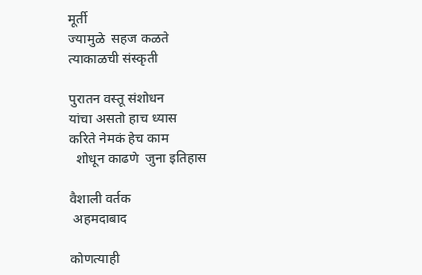मूर्ती
ज्यामुळे  सहज कळते
त्याकाळची संस्कृती

पुरातन वस्तू संशोधन
यांचा असतो हाच ध्यास
करिते नेमकं हेच काम
  शोधून काढणे  जुना इतिहास

वैशाली वर्तक
 अहमदाबाद

कोणत्याही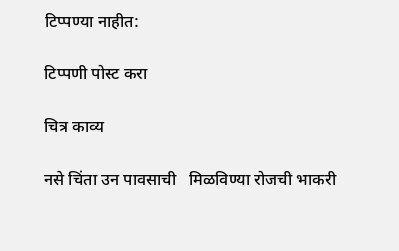टिप्पण्‍या नाहीत:

टिप्पणी पोस्ट करा

चित्र काव्य

नसे चिंता उन पावसाची   मिळविण्या रोजची भाकरी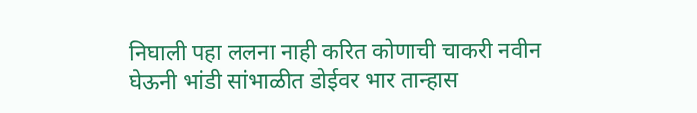निघाली पहा ललना नाही करित कोणाची चाकरी नवीन घेऊनी भांडी सांभाळीत डोईवर भार तान्हास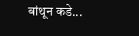बांथून कडे...